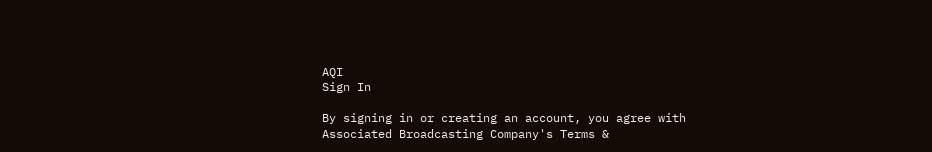AQI
Sign In

By signing in or creating an account, you agree with Associated Broadcasting Company's Terms &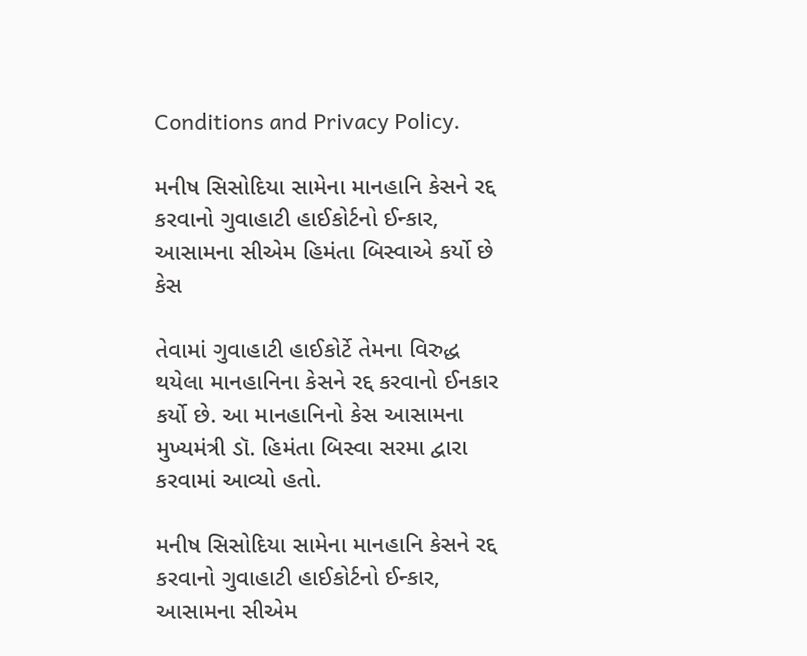Conditions and Privacy Policy.

મનીષ સિસોદિયા સામેના માનહાનિ કેસને રદ્દ કરવાનો ગુવાહાટી હાઈકોર્ટનો ઈન્કાર, આસામના સીએમ હિમંતા બિસ્વાએ કર્યો છે કેસ

તેવામાં ગુવાહાટી હાઈકોર્ટે તેમના વિરુદ્ધ થયેલા માનહાનિના કેસને રદ્દ કરવાનો ઈનકાર કર્યો છે. આ માનહાનિનો કેસ આસામના મુખ્યમંત્રી ડૉ. હિમંતા બિસ્વા સરમા દ્વારા કરવામાં આવ્યો હતો.

મનીષ સિસોદિયા સામેના માનહાનિ કેસને રદ્દ કરવાનો ગુવાહાટી હાઈકોર્ટનો ઈન્કાર, આસામના સીએમ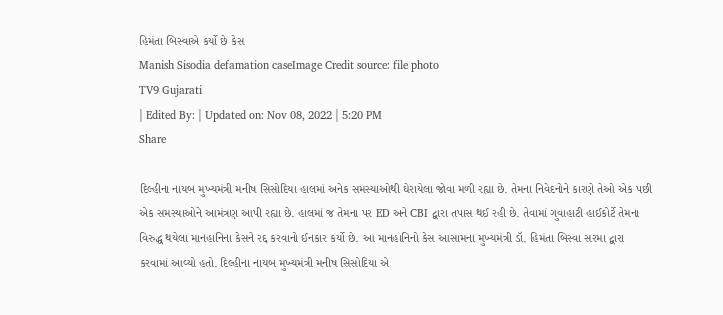હિમંતા બિસ્વાએ કર્યો છે કેસ
Manish Sisodia defamation caseImage Credit source: file photo
TV9 Gujarati
| Edited By: | Updated on: Nov 08, 2022 | 5:20 PM
Share

દિલ્હીના નાયબ મુખ્યમંત્રી મનીષ સિસોદિયા હાલમાં અનેક સમસ્યાઓથી ઘેરાયેલા જોવા મળી રહ્યા છે. તેમના નિવેદનોને કારણે તેઓ એક પછી એક સમસ્યાઓને આમંત્રણ આપી રહ્યા છે. હાલમાં જ તેમના પર ED અને CBI દ્વારા તપાસ થઈ રહી છે. તેવામાં ગુવાહાટી હાઈકોર્ટે તેમના વિરુદ્ધ થયેલા માનહાનિના કેસને રદ્દ કરવાનો ઈનકાર કર્યો છે. આ માનહાનિનો કેસ આસામના મુખ્યમંત્રી ડૉ. હિમંતા બિસ્વા સરમા દ્વારા કરવામાં આવ્યો હતો. દિલ્હીના નાયબ મુખ્યમંત્રી મનીષ સિસોદિયા એ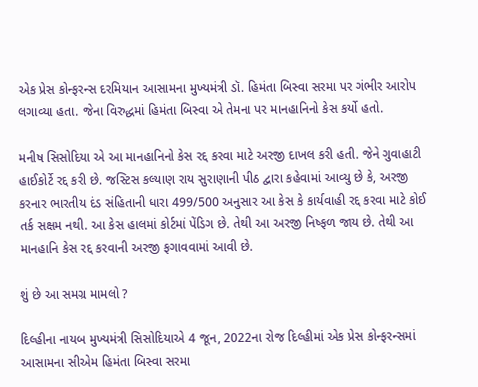એક પ્રેસ કોન્ફરન્સ દરમિયાન આસામના મુખ્યમંત્રી ડૉ. હિમંતા બિસ્વા સરમા પર ગંભીર આરોપ લગાવ્યા હતા. જેના વિરુદ્ધમાં હિમંતા બિસ્વા એ તેમના પર માનહાનિનો કેસ કર્યો હતો.

મનીષ સિસોદિયા એ આ માનહાનિનો કેસ રદ્દ કરવા માટે અરજી દાખલ કરી હતી. જેને ગુવાહાટી હાઈકોર્ટે રદ્દ કરી છે. જસ્ટિસ કલ્યાણ રાય સુરાણાની પીઠ દ્વારા કહેવામાં આવ્યુ છે કે, અરજી કરનાર ભારતીય દંડ સંહિતાની ધારા 499/500 અનુસાર આ કેસ કે કાર્યવાહી રદ્દ કરવા માટે કોઈ તર્ક સક્ષમ નથી. આ કેસ હાલમાં કોર્ટમાં પેંડિગ છે. તેથી આ અરજી નિષ્ફળ જાય છે. તેથી આ માનહાનિ કેસ રદ્દ કરવાની અરજી ફગાવવામાં આવી છે.

શું છે આ સમગ્ર મામલો ?

દિલ્હીના નાયબ મુખ્યમંત્રી સિસોદિયાએ 4 જૂન, 2022ના રોજ દિલ્હીમાં એક પ્રેસ કોન્ફરન્સમાં આસામના સીએમ હિમંતા બિસ્વા સરમા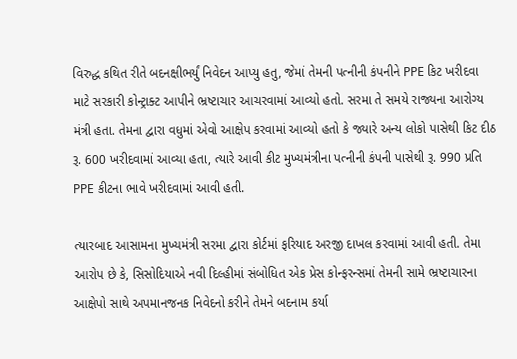વિરુદ્ધ કથિત રીતે બદનક્ષીભર્યું નિવેદન આપ્યુ હતુ, જેમાં તેમની પત્નીની કંપનીને PPE કિટ ખરીદવા માટે સરકારી કોન્ટ્રાક્ટ આપીને ભ્રષ્ટાચાર આચરવામાં આવ્યો હતો. સરમા તે સમયે રાજ્યના આરોગ્ય મંત્રી હતા. તેમના દ્વારા વધુમાં એવો આક્ષેપ કરવામાં આવ્યો હતો કે જ્યારે અન્ય લોકો પાસેથી કિટ દીઠ રૂ. 600 ખરીદવામાં આવ્યા હતા, ત્યારે આવી કીટ મુખ્યમંત્રીના પત્નીની કંપની પાસેથી રૂ. 990 પ્રતિ PPE કીટના ભાવે ખરીદવામાં આવી હતી.

ત્યારબાદ આસામના મુખ્યમંત્રી સરમા દ્વારા કોર્ટમાં ફરિયાદ અરજી દાખલ કરવામાં આવી હતી. તેમા આરોપ છે કે, સિસોદિયાએ નવી દિલ્હીમાં સંબોધિત એક પ્રેસ કોન્ફરન્સમાં તેમની સામે ભ્રષ્ટાચારના આક્ષેપો સાથે અપમાનજનક નિવેદનો કરીને તેમને બદનામ કર્યા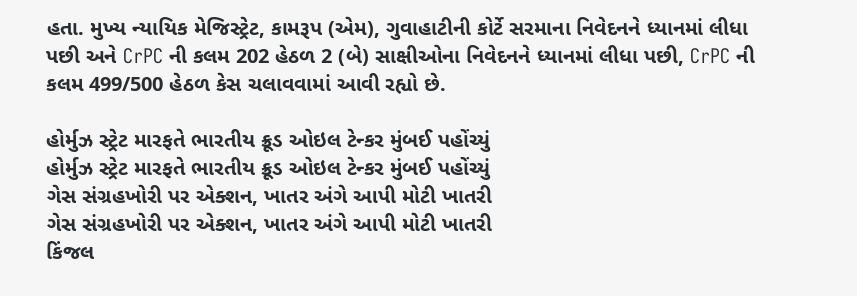હતા. મુખ્ય ન્યાયિક મેજિસ્ટ્રેટ, કામરૂપ (એમ), ગુવાહાટીની કોર્ટે સરમાના નિવેદનને ધ્યાનમાં લીધા પછી અને CrPC ની કલમ 202 હેઠળ 2 (બે) સાક્ષીઓના નિવેદનને ધ્યાનમાં લીધા પછી, CrPC ની કલમ 499/500 હેઠળ કેસ ચલાવવામાં આવી રહ્યો છે.

હોર્મુઝ સ્ટ્રેટ મારફતે ભારતીય ક્રૂડ ઓઇલ ટેન્કર મુંબઈ પહોંચ્યું
હોર્મુઝ સ્ટ્રેટ મારફતે ભારતીય ક્રૂડ ઓઇલ ટેન્કર મુંબઈ પહોંચ્યું
ગેસ સંગ્રહખોરી પર એક્શન, ખાતર અંગે આપી મોટી ખાતરી
ગેસ સંગ્રહખોરી પર એક્શન, ખાતર અંગે આપી મોટી ખાતરી
કિંજલ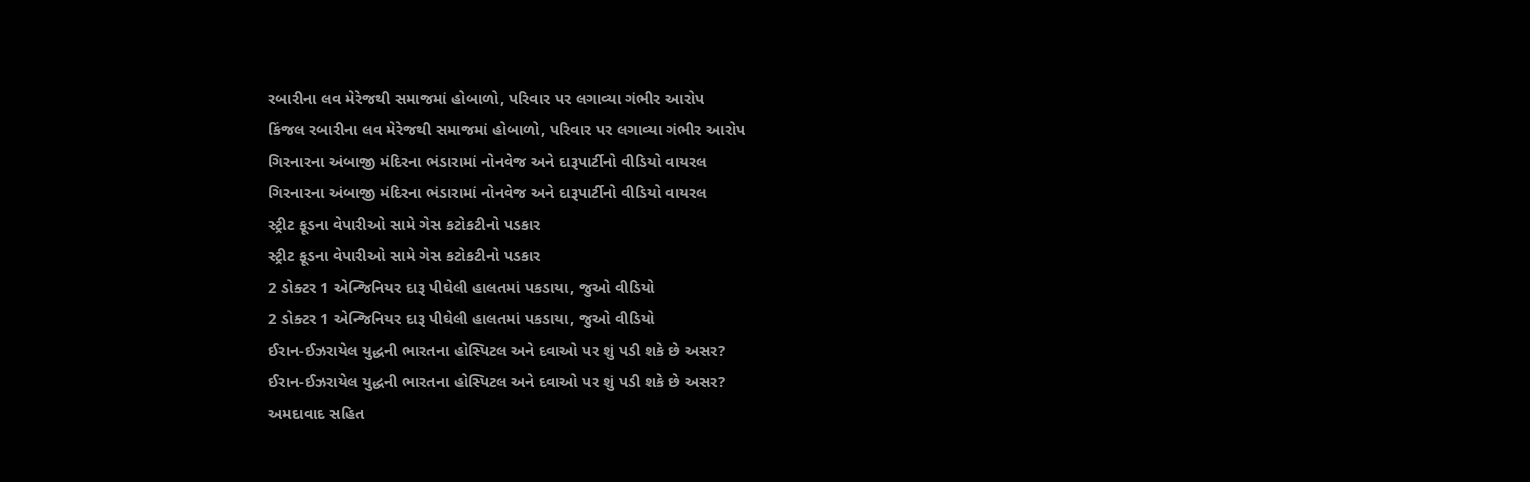રબારીના લવ મેરેજથી સમાજમાં હોબાળો, પરિવાર પર લગાવ્યા ગંભીર આરોપ
કિંજલ રબારીના લવ મેરેજથી સમાજમાં હોબાળો, પરિવાર પર લગાવ્યા ગંભીર આરોપ
ગિરનારના અંબાજી મંદિરના ભંડારામાં નોનવેજ અને દારૂપાર્ટીનો વીડિયો વાયરલ
ગિરનારના અંબાજી મંદિરના ભંડારામાં નોનવેજ અને દારૂપાર્ટીનો વીડિયો વાયરલ
સ્ટ્રીટ ફૂડના વેપારીઓ સામે ગેસ કટોકટીનો પડકાર
સ્ટ્રીટ ફૂડના વેપારીઓ સામે ગેસ કટોકટીનો પડકાર
2 ડોક્ટર 1 એન્જિનિયર દારૂ પીઘેલી હાલતમાં પકડાયા, જુઓ વીડિયો
2 ડોક્ટર 1 એન્જિનિયર દારૂ પીઘેલી હાલતમાં પકડાયા, જુઓ વીડિયો
ઈરાન-ઈઝરાયેલ યુદ્ધની ભારતના હોસ્પિટલ અને દવાઓ પર શું પડી શકે છે અસર?
ઈરાન-ઈઝરાયેલ યુદ્ધની ભારતના હોસ્પિટલ અને દવાઓ પર શું પડી શકે છે અસર?
અમદાવાદ સહિત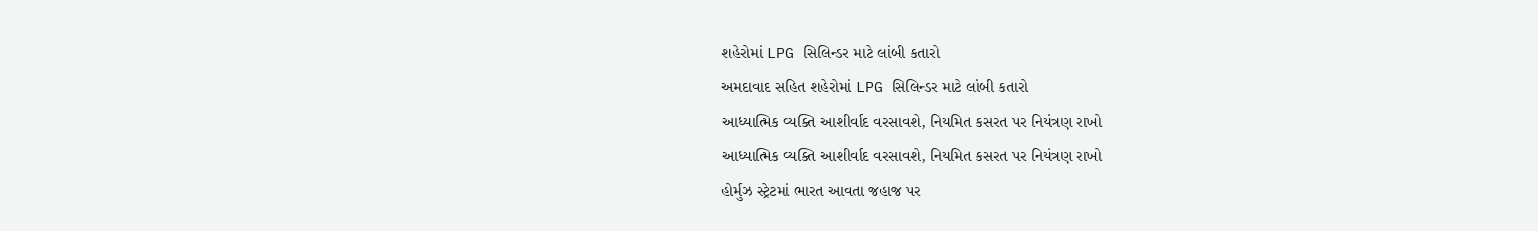શહેરોમાં LPG સિલિન્ડર માટે લાંબી કતારો
અમદાવાદ સહિત શહેરોમાં LPG સિલિન્ડર માટે લાંબી કતારો
આધ્યાત્મિક વ્યક્તિ આશીર્વાદ વરસાવશે, નિયમિત કસરત પર નિયંત્રણ રાખો
આધ્યાત્મિક વ્યક્તિ આશીર્વાદ વરસાવશે, નિયમિત કસરત પર નિયંત્રણ રાખો
હોર્મુઝ સ્ટ્રેટમાં ભારત આવતા જહાજ પર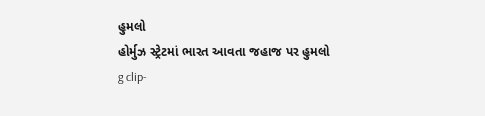હુમલો
હોર્મુઝ સ્ટ્રેટમાં ભારત આવતા જહાજ પર હુમલો
g clip-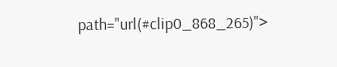path="url(#clip0_868_265)">